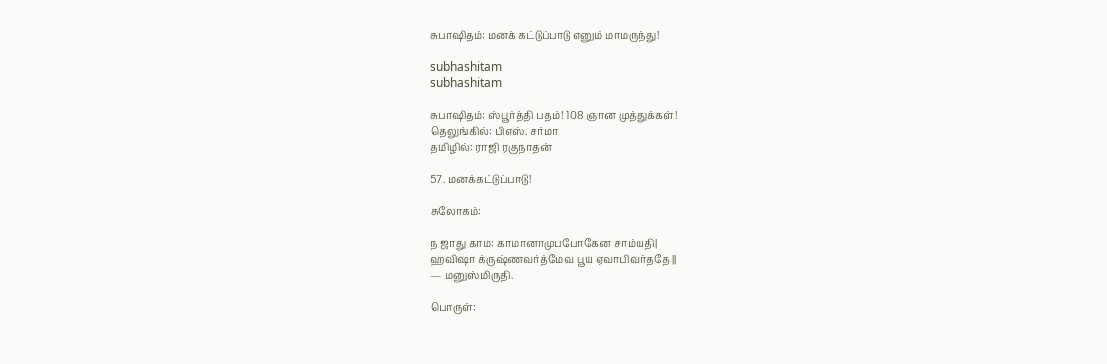சுபாஷிதம்: மனக் கட்டுப்பாடு எனும் மாமருந்து!

subhashitam
subhashitam

சுபாஷிதம்: ஸ்பூர்த்தி பதம்! 108 ஞான முத்துக்கள்!
தெலுங்கில்: பிஎஸ். சர்மா
தமிழில்: ராஜி ரகுநாதன்

57. மனக்கட்டுப்பாடு!

சுலோகம்:

ந ஜாது காம: காமானாமுபபோகேன சாம்யதி|
ஹவிஷா க்ருஷ்ணவர்த்மேவ பூய ஏவாபிவர்ததே ||
— மனுஸ்மிருதி.

பொருள்: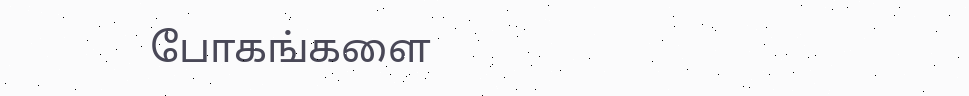போகங்களை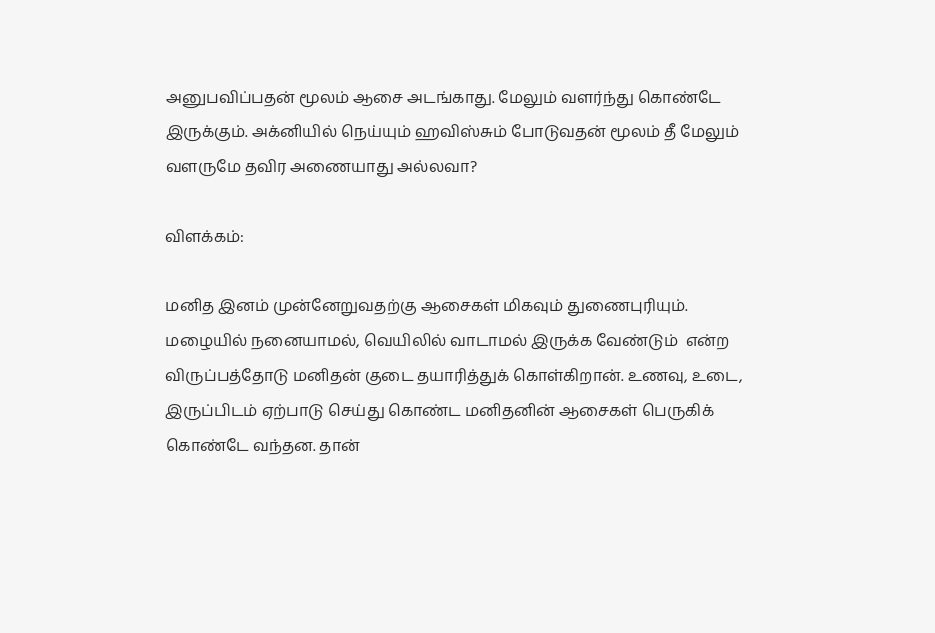அனுபவிப்பதன் மூலம் ஆசை அடங்காது. மேலும் வளர்ந்து கொண்டே இருக்கும். அக்னியில் நெய்யும் ஹவிஸ்சும் போடுவதன் மூலம் தீ மேலும் வளருமே தவிர அணையாது அல்லவா?

விளக்கம்:

மனித இனம் முன்னேறுவதற்கு ஆசைகள் மிகவும் துணைபுரியும். மழையில் நனையாமல், வெயிலில் வாடாமல் இருக்க வேண்டும்  என்ற விருப்பத்தோடு மனிதன் குடை தயாரித்துக் கொள்கிறான். உணவு, உடை, இருப்பிடம் ஏற்பாடு செய்து கொண்ட மனிதனின் ஆசைகள் பெருகிக் கொண்டே வந்தன. தான்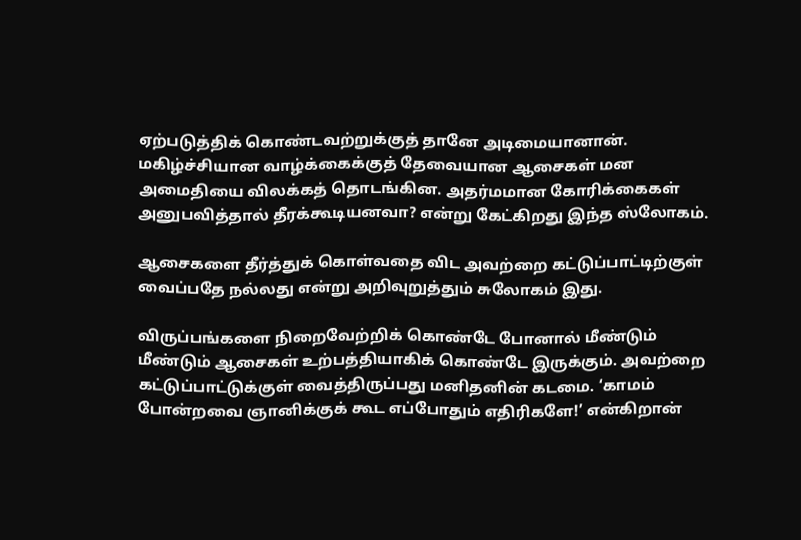ஏற்படுத்திக் கொண்டவற்றுக்குத் தானே அடிமையானான்.  மகிழ்ச்சியான வாழ்க்கைக்குத் தேவையான ஆசைகள் மன அமைதியை விலக்கத் தொடங்கின. அதர்மமான கோரிக்கைகள் அனுபவித்தால் தீரக்கூடியனவா? என்று கேட்கிறது இந்த ஸ்லோகம்.

ஆசைகளை தீர்த்துக் கொள்வதை விட அவற்றை கட்டுப்பாட்டிற்குள் வைப்பதே நல்லது என்று அறிவுறுத்தும் சுலோகம் இது.

விருப்பங்களை நிறைவேற்றிக் கொண்டே போனால் மீண்டும் மீண்டும் ஆசைகள் உற்பத்தியாகிக் கொண்டே இருக்கும். அவற்றை கட்டுப்பாட்டுக்குள் வைத்திருப்பது மனிதனின் கடமை. ‘காமம் போன்றவை ஞானிக்குக் கூட எப்போதும் எதிரிகளே!’ என்கிறான்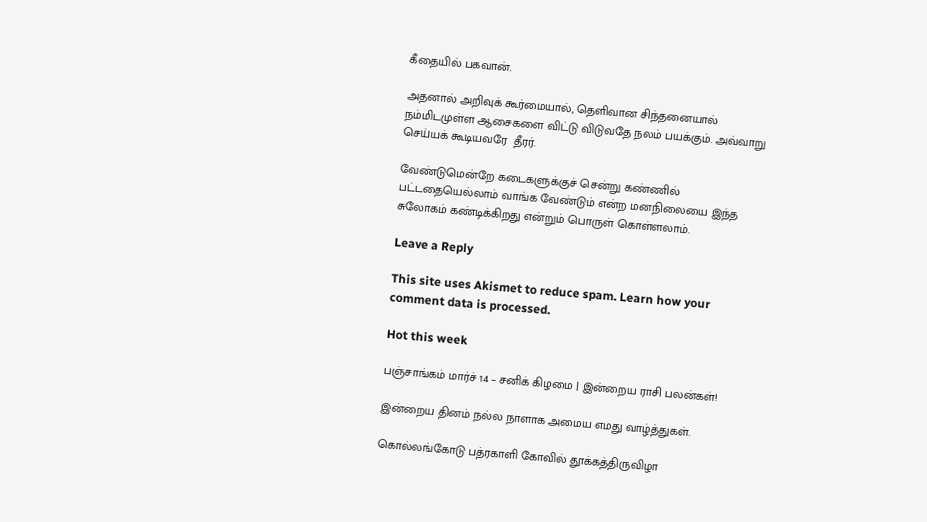கீதையில் பகவான்.

அதனால் அறிவுக் கூர்மையால், தெளிவான சிந்தனையால் நம்மிடமுள்ள ஆசைகளை விட்டு விடுவதே நலம் பயக்கும். அவ்வாறு செய்யக் கூடியவரே  தீரர்.

வேண்டுமென்றே கடைகளுக்குச் சென்று கண்ணில் பட்டதையெல்லாம் வாங்க வேண்டும் என்ற மனநிலையை இந்த சுலோகம் கண்டிக்கிறது என்றும் பொருள் கொள்ளலாம்.

Leave a Reply

This site uses Akismet to reduce spam. Learn how your comment data is processed.

Hot this week

பஞ்சாங்கம் மார்ச் 14 – சனிக் கிழமை | இன்றைய ராசி பலன்கள்!

இன்றைய தினம் நல்ல நாளாக அமைய எமது வாழ்த்துகள்.

கொல்லங்கோடு பத்ரகாளி கோவில் தூக்கத்திருவிழா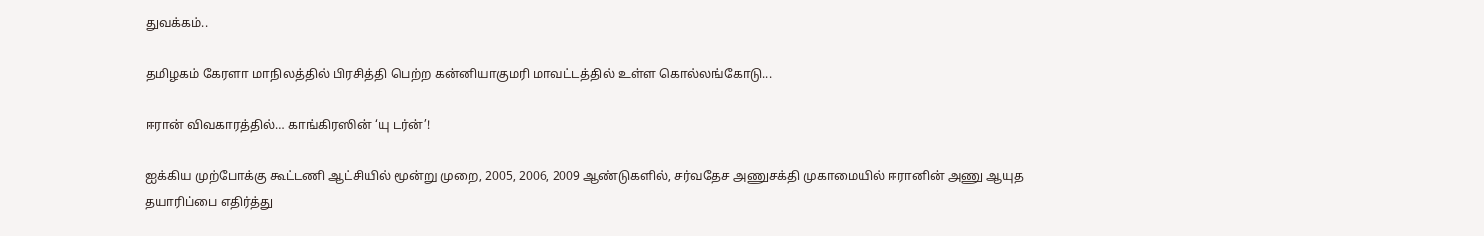துவக்கம்..

தமிழகம் கேரளா மாநிலத்தில் பிரசித்தி பெற்ற கன்னியாகுமரி மாவட்டத்தில் உள்ள கொல்லங்கோடு...

ஈரான் விவகாரத்தில்… காங்கிரஸின் ‘யு டர்ன்’!

ஐக்கிய முற்போக்கு கூட்டணி ஆட்சியில் மூன்று முறை, 2005, 2006, 2009 ஆண்டுகளில், சர்வதேச அணுசக்தி முகாமையில் ஈரானின் அணு ஆயுத தயாரிப்பை எதிர்த்து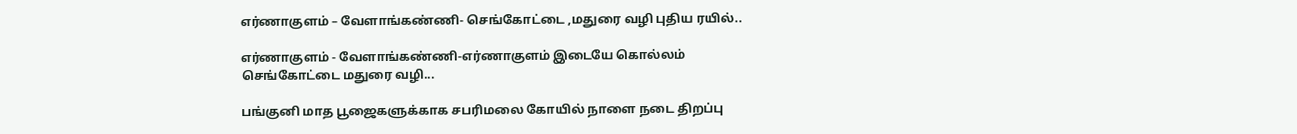எர்ணாகுளம் – வேளாங்கண்ணி- செங்கோட்டை ,மதுரை வழி புதிய ரயில்..

எர்ணாகுளம் - வேளாங்கண்ணி-எர்ணாகுளம் இடையே கொல்லம் செங்கோட்டை மதுரை வழி...

பங்குனி மாத பூஜைகளுக்காக சபரிமலை கோயில் நாளை நடை திறப்பு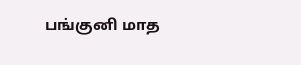பங்குனி மாத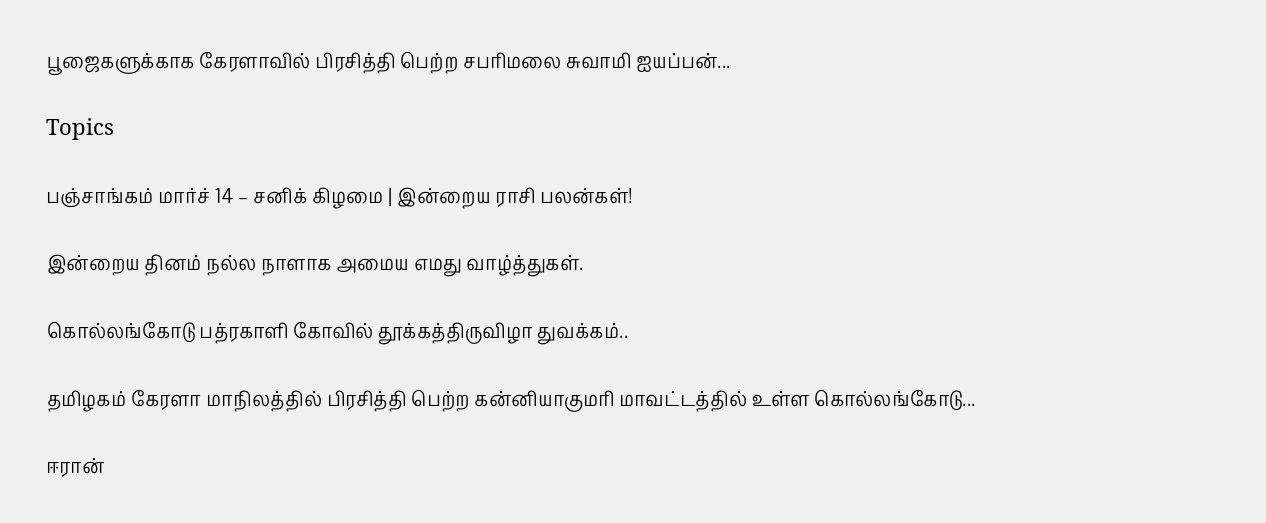பூஜைகளுக்காக கேரளாவில் பிரசித்தி பெற்ற சபரிமலை சுவாமி ஐயப்பன்...

Topics

பஞ்சாங்கம் மார்ச் 14 – சனிக் கிழமை | இன்றைய ராசி பலன்கள்!

இன்றைய தினம் நல்ல நாளாக அமைய எமது வாழ்த்துகள்.

கொல்லங்கோடு பத்ரகாளி கோவில் தூக்கத்திருவிழா துவக்கம்..

தமிழகம் கேரளா மாநிலத்தில் பிரசித்தி பெற்ற கன்னியாகுமரி மாவட்டத்தில் உள்ள கொல்லங்கோடு...

ஈரான்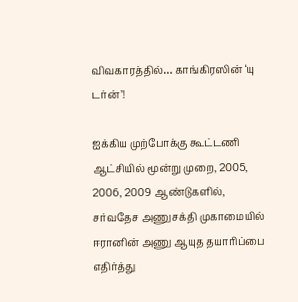விவகாரத்தில்… காங்கிரஸின் ‘யு டர்ன்’!

ஐக்கிய முற்போக்கு கூட்டணி ஆட்சியில் மூன்று முறை, 2005, 2006, 2009 ஆண்டுகளில், சர்வதேச அணுசக்தி முகாமையில் ஈரானின் அணு ஆயுத தயாரிப்பை எதிர்த்து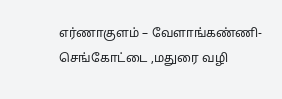எர்ணாகுளம் – வேளாங்கண்ணி- செங்கோட்டை ,மதுரை வழி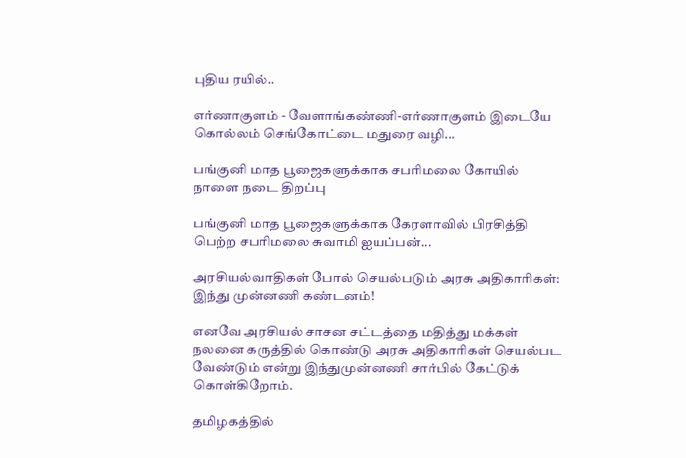புதிய ரயில்..

எர்ணாகுளம் - வேளாங்கண்ணி-எர்ணாகுளம் இடையே கொல்லம் செங்கோட்டை மதுரை வழி...

பங்குனி மாத பூஜைகளுக்காக சபரிமலை கோயில் நாளை நடை திறப்பு

பங்குனி மாத பூஜைகளுக்காக கேரளாவில் பிரசித்தி பெற்ற சபரிமலை சுவாமி ஐயப்பன்...

அரசியல்வாதிகள் போல் செயல்படும் அரசு அதிகாரிகள்: இந்து முன்னணி கண்டனம்!

எனவே அரசியல் சாசன சட்டத்தை மதித்து மக்கள் நலனை கருத்தில் கொண்டு அரசு அதிகாரிகள் செயல்பட வேண்டும் என்று இந்துமுன்னணி சார்பில் கேட்டுக் கொள்கிறோம்.

தமிழகத்தில்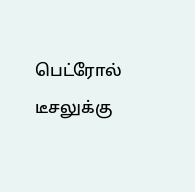பெட்ரோல் டீசலுக்கு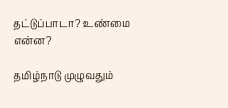தட்டுப்பாடா? உண்மை என்ன?

தமிழ்நாடு முழுவதும்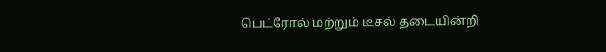பெட்ரோல் மற்றும் டீசல் தடையின்றி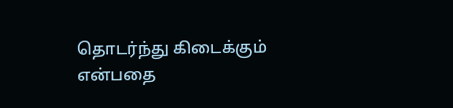தொடர்ந்து கிடைக்கும் என்பதை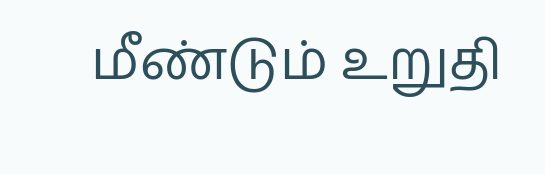மீண்டும் உறுதி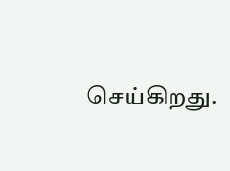செய்கிறது.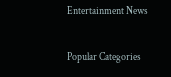Entertainment News

Popular Categories